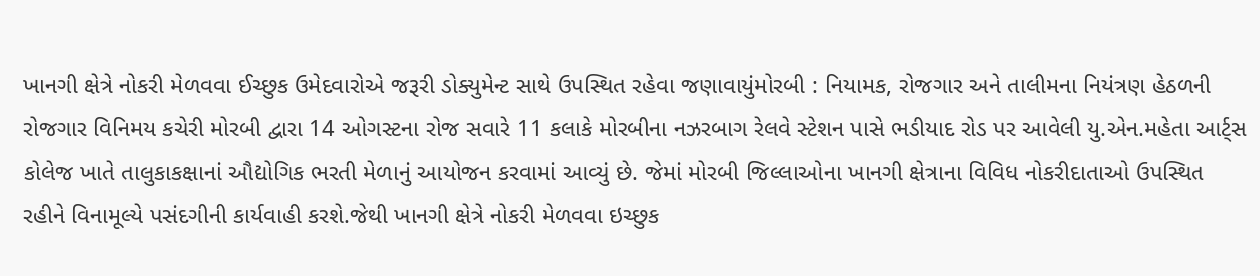ખાનગી ક્ષેત્રે નોકરી મેળવવા ઈચ્છુક ઉમેદવારોએ જરૂરી ડોક્યુમેન્ટ સાથે ઉપસ્થિત રહેવા જણાવાયુંમોરબી : નિયામક, રોજગાર અને તાલીમના નિયંત્રણ હેઠળની રોજગાર વિનિમય કચેરી મોરબી દ્વારા 14 ઓગસ્ટના રોજ સવારે 11 કલાકે મોરબીના નઝરબાગ રેલવે સ્ટેશન પાસે ભડીયાદ રોડ પર આવેલી યુ.એન.મહેતા આર્ટ્સ કોલેજ ખાતે તાલુકાકક્ષાનાં ઔદ્યોગિક ભરતી મેળાનું આયોજન કરવામાં આવ્યું છે. જેમાં મોરબી જિલ્લાઓના ખાનગી ક્ષેત્રાના વિવિધ નોકરીદાતાઓ ઉપસ્થિત રહીને વિનામૂલ્યે પસંદગીની કાર્યવાહી કરશે.જેથી ખાનગી ક્ષેત્રે નોકરી મેળવવા ઇચ્છુક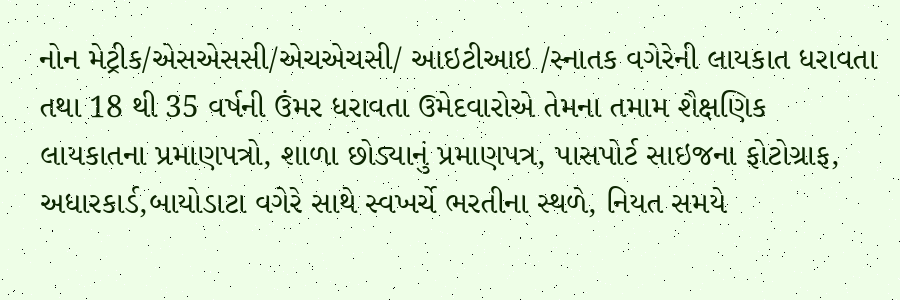નોન મેટ્રીક/એસએસસી/એચએચસી/ આઇટીઆઇ /સ્નાતક વગેરેની લાયકાત ધરાવતા તથા 18 થી 35 વર્ષની ઉંમર ધરાવતા ઉમેદવારોએ તેમના તમામ શૈક્ષણિક લાયકાતના પ્રમાણપત્રો, શાળા છોડ્યાનું પ્રમાણપત્ર, પાસપોર્ટ સાઇજના ફોટોગ્રાફ, અધારકાર્ડ,બાયોડાટા વગેરે સાથે સ્વખર્ચે ભરતીના સ્થળે, નિયત સમયે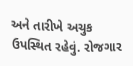અને તારીખે અચુક ઉપસ્થિત રહેવું. રોજગાર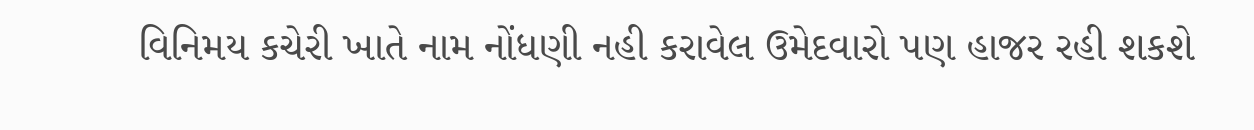વિનિમય કચેરી ખાતે નામ નોંધણી નહી કરાવેલ ઉમેદવારો પણ હાજર રહી શકશે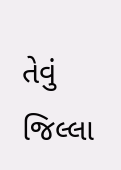તેવું જિલ્લા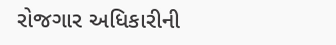રોજગાર અધિકારીની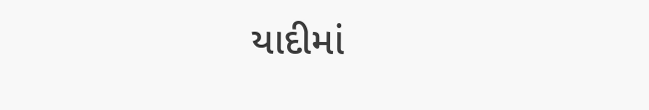યાદીમાં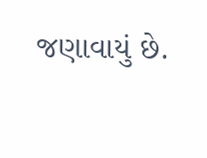જણાવાયું છે.